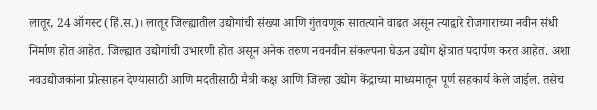लातूर, 24 ऑगस्ट (हिं.स.)। लातूर जिल्ह्यातील उद्योगांची संख्या आणि गुंतवणूक सातत्याने वाढत असून त्याद्वारे रोजगाराच्या नवीन संधी निर्माण होत आहेत. जिल्ह्यात उद्योगांची उभारणी होत असून अनेक तरुण नवनवीन संकल्पना घेऊन उद्योग क्षेत्रात पदार्पण करत आहेत. अशा नवउद्योजकांना प्रोत्साहन देण्यासाठी आणि मदतीसाठी मैत्री कक्ष आणि जिल्हा उद्योग केंद्राच्या माध्यमातून पूर्ण सहकार्य केले जाईल. तसेच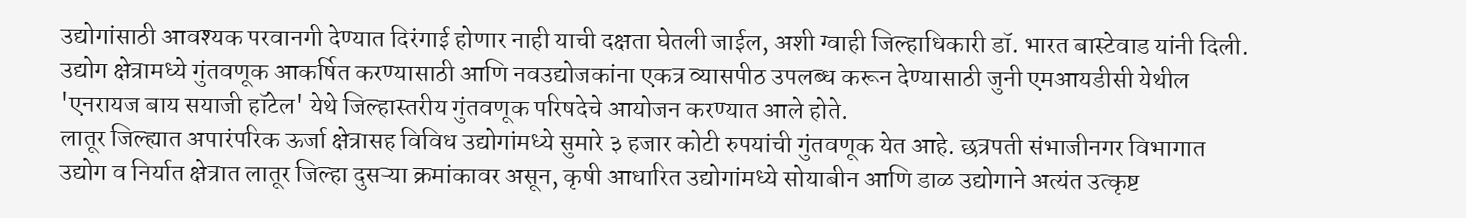उद्योगांसाठी आवश्यक परवानगी देण्यात दिरंगाई होणार नाही याची दक्षता घेतली जाईल, अशी ग्वाही जिल्हाधिकारी डॉ. भारत बास्टेवाड यांनी दिली. उद्योग क्षेत्रामध्ये गुंतवणूक आकर्षित करण्यासाठी आणि नवउद्योजकांना एकत्र व्यासपीठ उपलब्ध करून देण्यासाठी जुनी एमआयडीसी येथील 'एनरायज बाय सयाजी हॉटेल' येथे जिल्हास्तरीय गुंतवणूक परिषदेचे आयोजन करण्यात आले होते.
लातूर जिल्ह्यात अपारंपरिक ऊर्जा क्षेत्रासह विविध उद्योगांमध्ये सुमारे ३ हजार कोटी रुपयांची गुंतवणूक येत आहे. छत्रपती संभाजीनगर विभागात उद्योग व निर्यात क्षेत्रात लातूर जिल्हा दुसऱ्या क्रमांकावर असून, कृषी आधारित उद्योगांमध्ये सोयाबीन आणि डाळ उद्योगाने अत्यंत उत्कृष्ट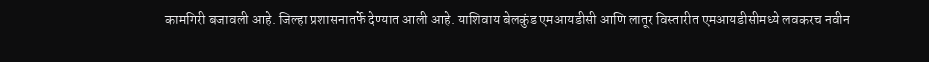कामगिरी बजावली आहे. जिल्हा प्रशासनातर्फे देण्यात आली आहे. याशिवाय बेलकुंड एमआयडीसी आणि लातूर विस्तारीत एमआयडीसीमध्ये लवकरच नवीन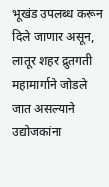भूखंड उपलब्ध करून दिले जाणार असून, लातूर शहर द्रुतगती महामार्गाने जोडले जात असल्याने उद्योजकांना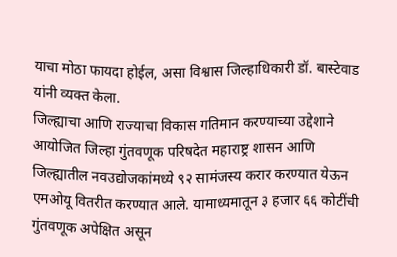याचा मोठा फायदा होईल, असा विश्वास जिल्हाधिकारी डॉ. बास्टेवाड यांनी व्यक्त केला.
जिल्ह्याचा आणि राज्याचा विकास गतिमान करण्याच्या उद्देशाने आयोजित जिल्हा गुंतवणूक परिषदेत महाराष्ट्र शासन आणि जिल्ह्यातील नवउद्योजकांमध्ये ९२ सामंजस्य करार करण्यात येऊन एमओयू वितरीत करण्यात आले. यामाध्यमातून ३ हजार ६६ कोटींची गुंतवणूक अपेक्षित असून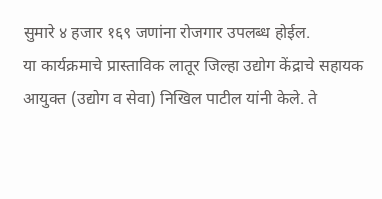सुमारे ४ हजार १६९ जणांना रोजगार उपलब्ध होईल.
या कार्यक्रमाचे प्रास्ताविक लातूर जिल्हा उद्योग केंद्राचे सहायक आयुक्त (उद्योग व सेवा) निखिल पाटील यांनी केले. ते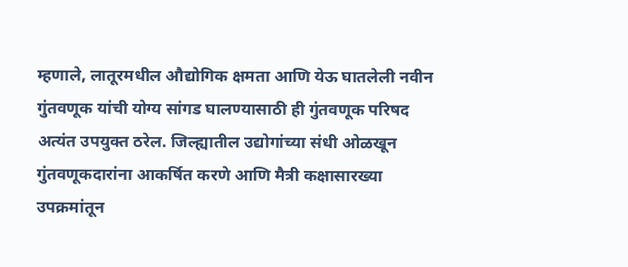म्हणाले, लातूरमधील औद्योगिक क्षमता आणि येऊ घातलेली नवीन गुंतवणूक यांची योग्य सांगड घालण्यासाठी ही गुंतवणूक परिषद अत्यंत उपयुक्त ठरेल. जिल्ह्यातील उद्योगांच्या संधी ओळखून गुंतवणूकदारांना आकर्षित करणे आणि मैत्री कक्षासारख्या उपक्रमांतून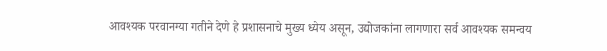आवश्यक परवानग्या गतीने देणे हे प्रशासनाचे मुख्य ध्येय असून, उद्योजकांना लागणारा सर्व आवश्यक समन्वय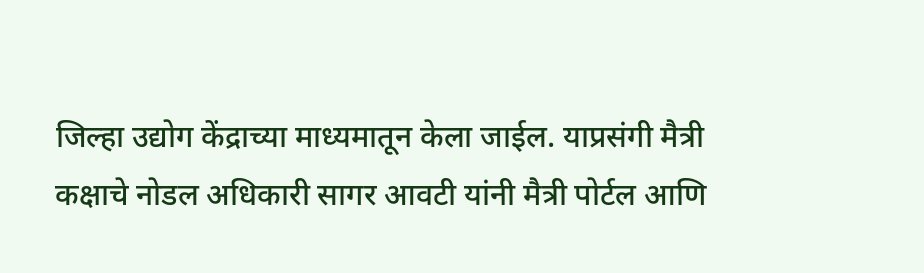जिल्हा उद्योग केंद्राच्या माध्यमातून केला जाईल. याप्रसंगी मैत्री कक्षाचे नोडल अधिकारी सागर आवटी यांनी मैत्री पोर्टल आणि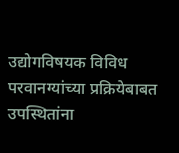उद्योगविषयक विविध परवानग्यांच्या प्रक्रियेबाबत उपस्थितांना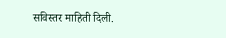सविस्तर माहिती दिली.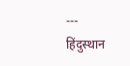---
हिंदुस्थान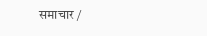समाचार /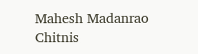Mahesh Madanrao Chitnis